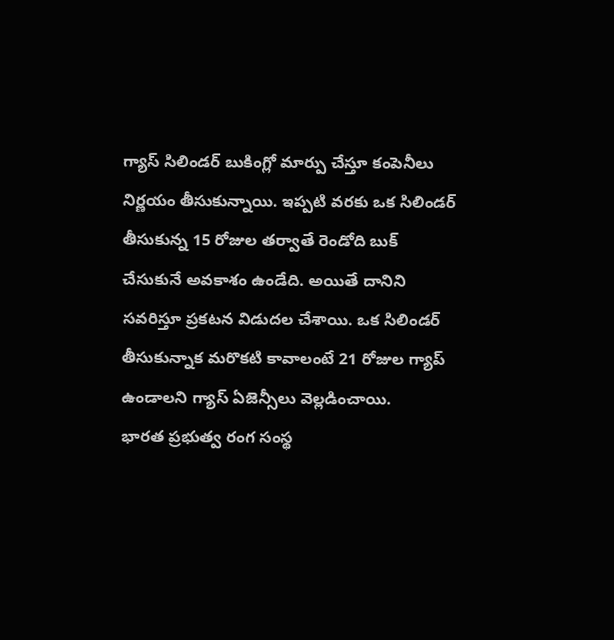గ్యాస్ సిలిండర్ బుకింగ్లో మార్పు చేస్తూ కంపెనీలు నిర్ణయం తీసుకున్నాయి. ఇప్పటి వరకు ఒక సిలిండర్ తీసుకున్న 15 రోజుల తర్వాతే రెండోది బుక్ చేసుకునే అవకాశం ఉండేది. అయితే దానిని సవరిస్తూ ప్రకటన విడుదల చేశాయి. ఒక సిలిండర్ తీసుకున్నాక మరొకటి కావాలంటే 21 రోజుల గ్యాప్ ఉండాలని గ్యాస్ ఏజెన్సీలు వెల్లడించాయి.
భారత ప్రభుత్వ రంగ సంస్థ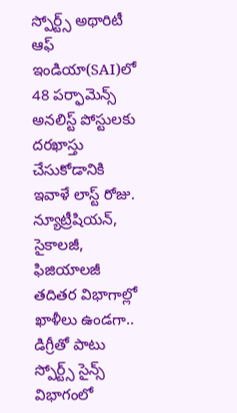స్పోర్ట్స్ అథారిటీ ఆఫ్ ఇండియా(SAI)లో 48 పర్ఫామెన్స్ అనలిస్ట్ పోస్టులకు దరఖాస్తు చేసుకోడానికి ఇవాళే లాస్ట్ రోజు. న్యూట్రీషియన్, సైకాలజీ, ఫిజియాలజీ తదితర విభాగాల్లో ఖాళీలు ఉండగా.. డిగ్రీతో పాటు స్పోర్ట్స్ సైన్స్ విభాగంలో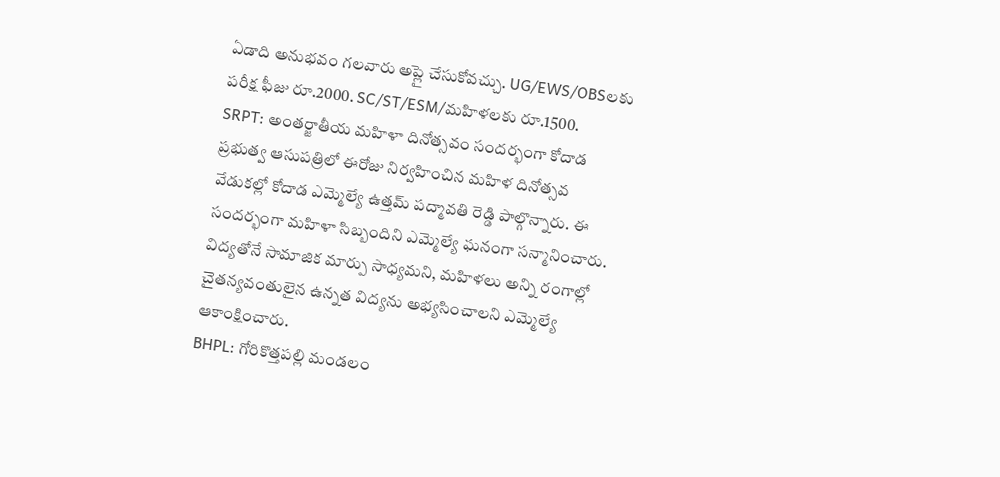ఏడాది అనుభవం గలవారు అప్లై చేసుకోవచ్చు. UG/EWS/OBSలకు పరీక్ష ఫీజు రూ.2000. SC/ST/ESM/మహిళలకు రూ.1500.
SRPT: అంతర్జాతీయ మహిళా దినోత్సవం సందర్భంగా కోదాడ ప్రభుత్వ ఆసుపత్రిలో ఈరోజు నిర్వహించిన మహిళ దినోత్సవ వేడుకల్లో కోదాడ ఎమ్మెల్యే ఉత్తమ్ పద్మావతి రెడ్డి పాల్గొన్నారు. ఈ సందర్భంగా మహిళా సిబ్బందిని ఎమ్మెల్యే ఘనంగా సన్మానించారు. విద్యతోనే సామాజిక మార్పు సాధ్యమని, మహిళలు అన్ని రంగాల్లో చైతన్యవంతులైన ఉన్నత విద్యను అభ్యసించాలని ఎమ్మెల్యే ఆకాంక్షించారు.
BHPL: గోరికొత్తపల్లి మండలం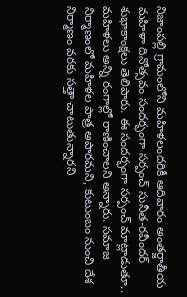నిజాంపల్లి గ్రామంలోని మహిళలందరికీ ఆదివారం అంతర్జాతీయ మహిళా దినోత్సవం సందర్భంగా సర్పంచ్ సునీత-రవీందర్ శుభాకాంక్షలు తెలిపారు. ఈ సందర్భంగా సర్పంచ్ మాట్లాడుతూ.. మహిళలు అన్ని రంగాల్లో రాణించాలని అన్నారు. సమాజ నిర్మాణంలో మహిళల పాత్ర అపారమని, కుటుంబం నుంచి దేశ నిర్మాణం వరకు సత్తా చాటుతున్నారని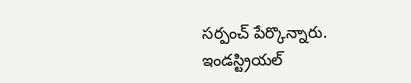సర్పంచ్ పేర్కొన్నారు.
ఇండస్ట్రియల్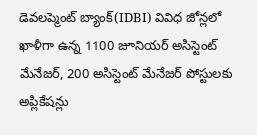డెవలప్మెంట్ బ్యాంక్(IDBI) వివిధ జోన్లలో ఖాళీగా ఉన్న 1100 జూనియర్ అసిస్టెంట్ మేనేజర్, 200 అసిస్టెంట్ మేనేజర్ పోస్టులకు అప్లికేషన్లు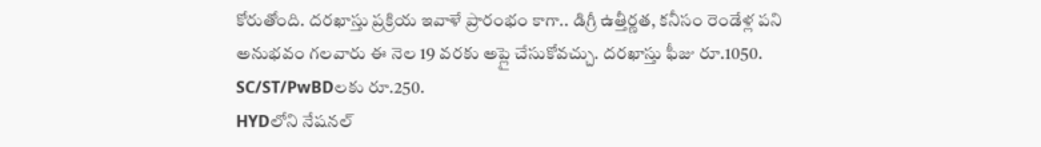కోరుతోంది. దరఖాస్తు ప్రక్రియ ఇవాళే ప్రారంభం కాగా.. డిగ్రీ ఉత్తీర్ణత, కనీసం రెండేళ్ల పని అనుభవం గలవారు ఈ నెల 19 వరకు అప్లై చేసుకోవచ్చు. దరఖాస్తు ఫీజు రూ.1050. SC/ST/PwBDలకు రూ.250.
HYDలోని నేషనల్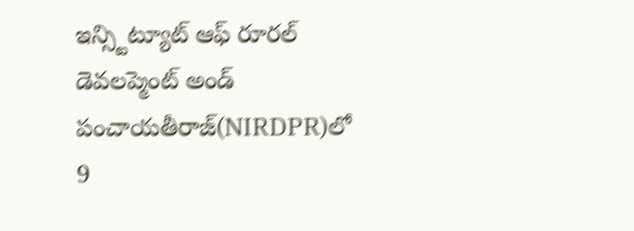ఇన్స్టిట్యూట్ ఆఫ్ రూరల్ డెవలప్మెంట్ అండ్ పంచాయతీరాజ్(NIRDPR)లో 9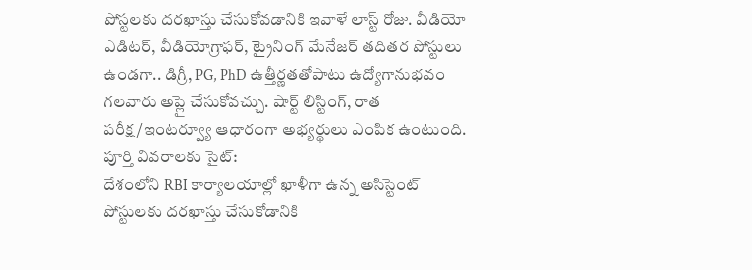పోస్టలకు దరఖాస్తు చేసుకోవడానికి ఇవాళే లాస్ట్ రోజు. వీడియో ఎడిటర్, వీడియోగ్రాఫర్, ట్రైనింగ్ మేనేజర్ తదితర పోస్టులు ఉండగా.. డిగ్రీ, PG, PhD ఉత్తీర్ణతతోపాటు ఉద్యోగానుభవం గలవారు అప్లై చేసుకోవచ్చు. షార్ట్ లిస్టింగ్, రాత పరీక్ష/ఇంటర్వ్యూ ఆధారంగా అభ్యర్థులు ఎంపిక ఉంటుంది. పూర్తి వివరాలకు సైట్:
దేశంలోని RBI కార్యాలయాల్లో ఖాళీగా ఉన్న అసిస్టెంట్ పోస్టులకు దరఖాస్తు చేసుకోడానికి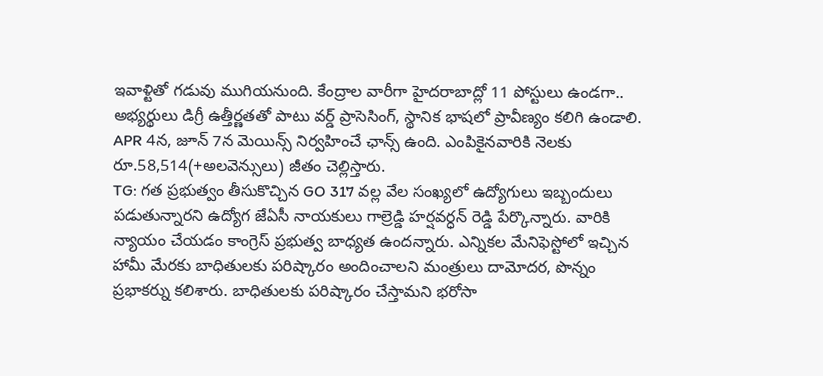ఇవాళ్టితో గడువు ముగియనుంది. కేంద్రాల వారీగా హైదరాబాద్లో 11 పోస్టులు ఉండగా.. అభ్యర్థులు డిగ్రీ ఉత్తీర్ణతతో పాటు వర్డ్ ప్రాసెసింగ్, స్థానిక భాషలో ప్రావీణ్యం కలిగి ఉండాలి. APR 4న, జూన్ 7న మెయిన్స్ నిర్వహించే ఛాన్స్ ఉంది. ఎంపికైనవారికి నెలకు రూ.58,514(+అలవెన్సులు) జీతం చెల్లిస్తారు.
TG: గత ప్రభుత్వం తీసుకొచ్చిన GO 317 వల్ల వేల సంఖ్యలో ఉద్యోగులు ఇబ్బందులు పడుతున్నారని ఉద్యోగ జేఏసీ నాయకులు గాల్రెడ్డి హర్షవర్ధన్ రెడ్డి పేర్కొన్నారు. వారికి న్యాయం చేయడం కాంగ్రెస్ ప్రభుత్వ బాధ్యత ఉందన్నారు. ఎన్నికల మేనిఫెస్టోలో ఇచ్చిన హామీ మేరకు బాధితులకు పరిష్కారం అందించాలని మంత్రులు దామోదర, పొన్నం ప్రభాకర్ను కలిశారు. బాధితులకు పరిష్కారం చేస్తామని భరోసా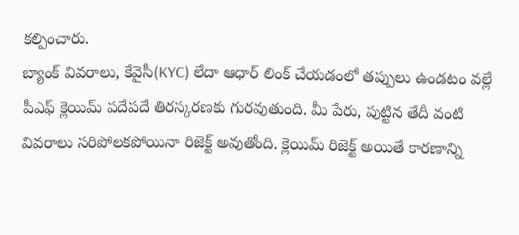కల్పించారు.
బ్యాంక్ వివరాలు, కేవైసీ(KYC) లేదా ఆధార్ లింక్ చేయడంలో తప్పులు ఉండటం వల్లే పీఎఫ్ క్లెయిమ్ పదేపదే తిరస్కరణకు గురవుతుంది. మీ పేరు, పుట్టిన తేదీ వంటి వివరాలు సరిపోలకపోయినా రిజెక్ట్ అవుతోంది. క్లెయిమ్ రిజెక్ట్ అయితే కారణాన్ని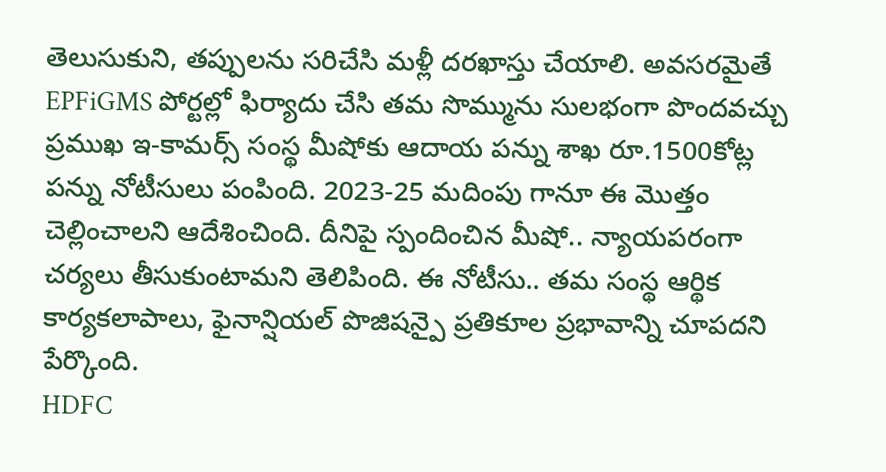తెలుసుకుని, తప్పులను సరిచేసి మళ్లీ దరఖాస్తు చేయాలి. అవసరమైతే EPFiGMS పోర్టల్లో ఫిర్యాదు చేసి తమ సొమ్మును సులభంగా పొందవచ్చు
ప్రముఖ ఇ-కామర్స్ సంస్థ మీషోకు ఆదాయ పన్ను శాఖ రూ.1500కోట్ల పన్ను నోటీసులు పంపింది. 2023-25 మదింపు గానూ ఈ మొత్తం చెల్లించాలని ఆదేశించింది. దీనిపై స్పందించిన మీషో.. న్యాయపరంగా చర్యలు తీసుకుంటామని తెలిపింది. ఈ నోటీసు.. తమ సంస్థ ఆర్థిక కార్యకలాపాలు, ఫైనాన్షియల్ పొజిషన్పై ప్రతికూల ప్రభావాన్ని చూపదని పేర్కొంది.
HDFC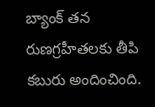బ్యాంక్ తన రుణగ్రహీతలకు తీపి కబురు అందించింది.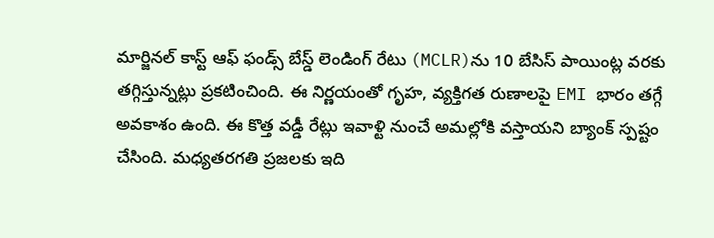మార్జినల్ కాస్ట్ ఆఫ్ ఫండ్స్ బేస్డ్ లెండింగ్ రేటు (MCLR)ను 10 బేసిస్ పాయింట్ల వరకు తగ్గిస్తున్నట్లు ప్రకటించింది. ఈ నిర్ణయంతో గృహ, వ్యక్తిగత రుణాలపై EMI భారం తగ్గే అవకాశం ఉంది. ఈ కొత్త వడ్డీ రేట్లు ఇవాళ్టి నుంచే అమల్లోకి వస్తాయని బ్యాంక్ స్పష్టం చేసింది. మధ్యతరగతి ప్రజలకు ఇది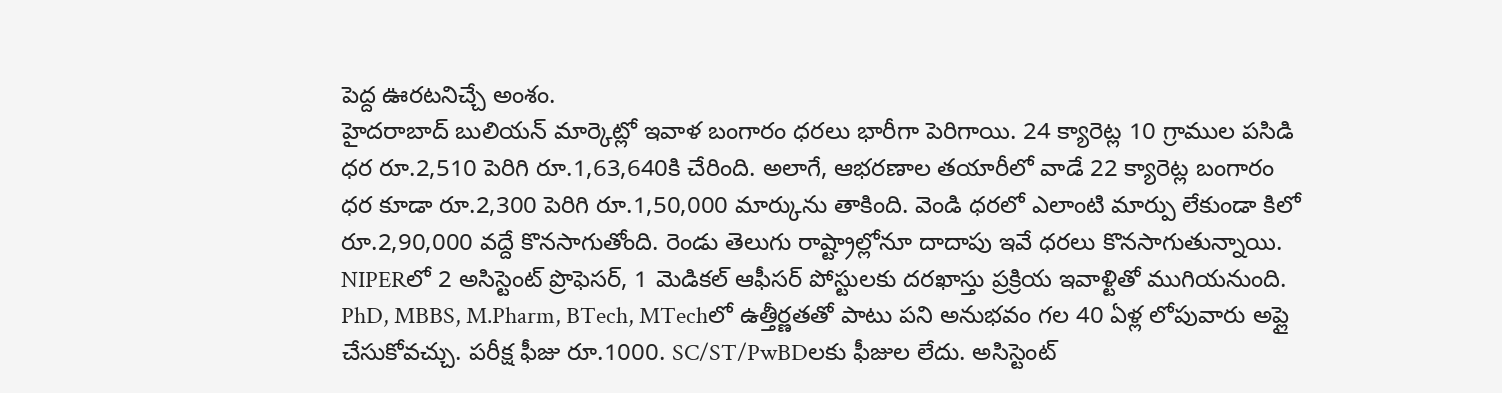పెద్ద ఊరటనిచ్చే అంశం.
హైదరాబాద్ బులియన్ మార్కెట్లో ఇవాళ బంగారం ధరలు భారీగా పెరిగాయి. 24 క్యారెట్ల 10 గ్రాముల పసిడి ధర రూ.2,510 పెరిగి రూ.1,63,640కి చేరింది. అలాగే, ఆభరణాల తయారీలో వాడే 22 క్యారెట్ల బంగారం ధర కూడా రూ.2,300 పెరిగి రూ.1,50,000 మార్కును తాకింది. వెండి ధరలో ఎలాంటి మార్పు లేకుండా కిలో రూ.2,90,000 వద్దే కొనసాగుతోంది. రెండు తెలుగు రాష్ట్రాల్లోనూ దాదాపు ఇవే ధరలు కొనసాగుతున్నాయి.
NIPERలో 2 అసిస్టెంట్ ప్రొఫెసర్, 1 మెడికల్ ఆఫీసర్ పోస్టులకు దరఖాస్తు ప్రక్రియ ఇవాళ్టితో ముగియనుంది. PhD, MBBS, M.Pharm, BTech, MTechలో ఉత్తీర్ణతతో పాటు పని అనుభవం గల 40 ఏళ్ల లోపువారు అప్లై చేసుకోవచ్చు. పరీక్ష ఫీజు రూ.1000. SC/ST/PwBDలకు ఫీజుల లేదు. అసిస్టెంట్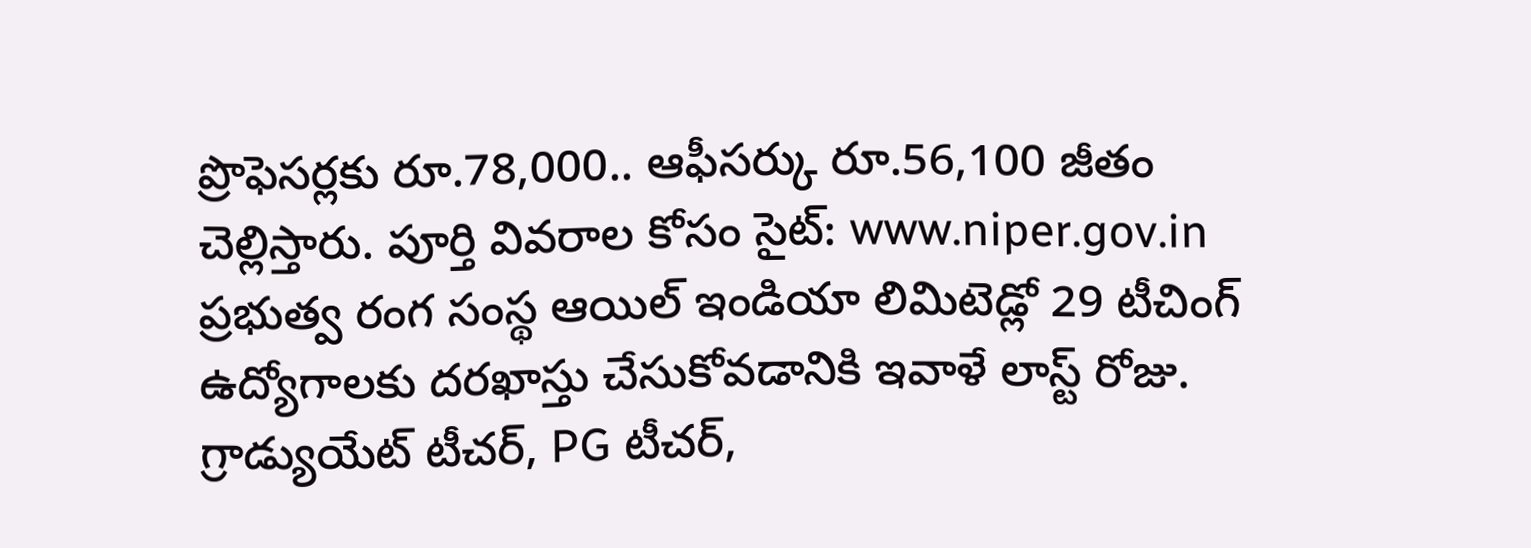ప్రొఫెసర్లకు రూ.78,000.. ఆఫీసర్కు రూ.56,100 జీతం చెల్లిస్తారు. పూర్తి వివరాల కోసం సైట్: www.niper.gov.in
ప్రభుత్వ రంగ సంస్థ ఆయిల్ ఇండియా లిమిటెడ్లో 29 టీచింగ్ ఉద్యోగాలకు దరఖాస్తు చేసుకోవడానికి ఇవాళే లాస్ట్ రోజు. గ్రాడ్యుయేట్ టీచర్, PG టీచర్,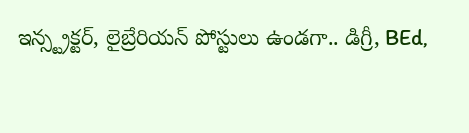ఇన్స్ట్రక్టర్, లైబ్రేరియన్ పోస్టులు ఉండగా.. డిగ్రీ, BEd,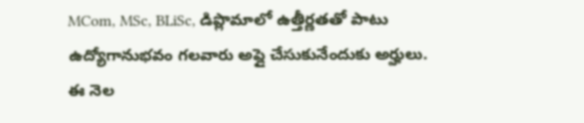MCom, MSc, BLiSc, డిప్లొమాలో ఉత్తీర్ణతతో పాటు ఉద్యోగానుభవం గలవారు అప్లై చేసుకునేందుకు అర్హులు. ఈ నెల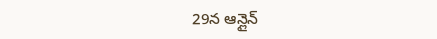29న ఆన్లైన్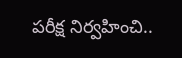పరీక్ష నిర్వహించి..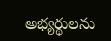అభ్యర్థులను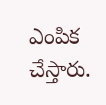ఎంపిక చేస్తారు.